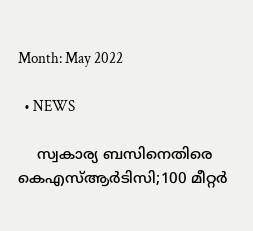Month: May 2022

  • NEWS

    സ്വകാര്യ ബസിനെതിരെ കെഎസ്ആർടിസി;100 മീറ്റര്‍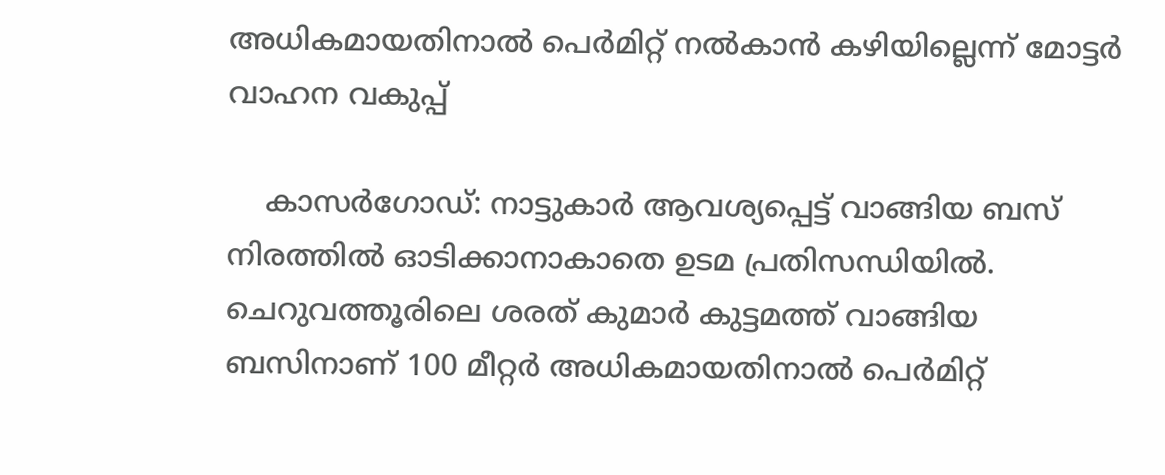അധികമായതിനാല്‍ പെര്‍മിറ്റ് നല്‍കാന്‍ കഴിയില്ലെന്ന് മോട്ടര്‍ വാഹന വകുപ്പ്

    കാസര്‍ഗോഡ്: നാട്ടുകാര്‍ ആവശ്യപ്പെട്ട് വാങ്ങിയ ബസ് നിരത്തില്‍ ഓടിക്കാനാകാതെ ഉടമ പ്രതിസന്ധിയില്‍. ചെറുവത്തൂരിലെ ശരത് കുമാര്‍ കുട്ടമത്ത് വാങ്ങിയ ബസിനാണ് 100 മീറ്റര്‍ അധികമായതിനാല്‍ പെര്‍മിറ്റ്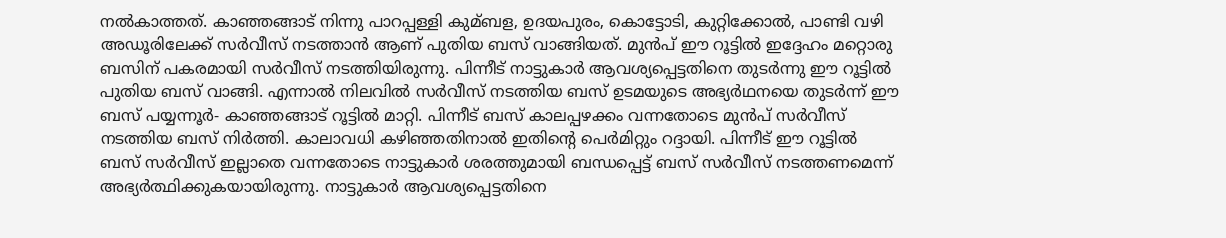നല്‍കാത്തത്. കാഞ്ഞങ്ങാട് നിന്നു പാറപ്പള്ളി കുമ്ബള, ഉദയപുരം, കൊട്ടോടി, കുറ്റിക്കോല്‍, പാണ്ടി വഴി അഡൂരിലേക്ക് സര്‍വീസ് നടത്താന്‍ ആണ് പുതിയ ബസ് വാങ്ങിയത്. മുന്‍പ് ഈ റൂട്ടില്‍ ഇദ്ദേഹം മറ്റൊരു ബസിന് പകരമായി സര്‍വീസ് നടത്തിയിരുന്നു. പിന്നീട് നാട്ടുകാര്‍ ആവശ്യപ്പെട്ടതിനെ തുടര്‍ന്നു ഈ റൂട്ടില്‍ പുതിയ ബസ് വാങ്ങി. എന്നാല്‍ നിലവില്‍ സര്‍വീസ് നടത്തിയ ബസ് ഉടമയുടെ അഭ്യര്‍ഥനയെ തുടര്‍ന്ന് ഈ ബസ് പയ്യന്നൂര്‍- കാഞ്ഞങ്ങാട് റൂട്ടില്‍ മാറ്റി. പിന്നീട് ബസ് കാലപ്പഴക്കം വന്നതോടെ മുന്‍പ് സര്‍വീസ് നടത്തിയ ബസ് നിര്‍ത്തി. കാലാവധി കഴിഞ്ഞതിനാല്‍ ഇതിന്റെ പെര്‍മിറ്റും റദ്ദായി. പിന്നീട് ഈ റൂട്ടില്‍ ബസ് സര്‍വീസ് ഇല്ലാതെ വന്നതോടെ നാട്ടുകാര്‍ ശരത്തുമായി ബന്ധപ്പെട്ട് ബസ് സര്‍വീസ് നടത്തണമെന്ന് അഭ്യര്‍ത്ഥിക്കുകയായിരുന്നു. നാട്ടുകാര്‍ ആവശ്യപ്പെട്ടതിനെ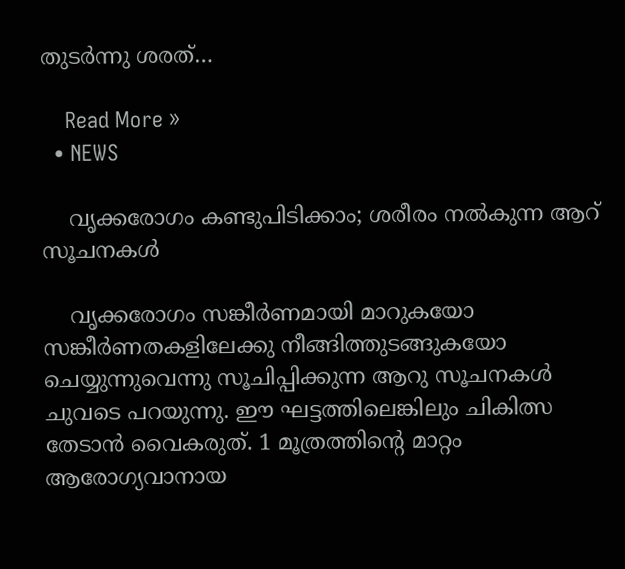തുടര്‍ന്നു ശരത്…

    Read More »
  • NEWS

    വൃക്കരോഗം കണ്ടുപിടിക്കാം; ശരീരം നൽകുന്ന ആറ് സൂചനകൾ

    വൃക്കരോഗം സങ്കീർണമായി മാറുകയോ സങ്കീർണതകളിലേക്കു നീങ്ങിത്തുടങ്ങുകയോ ചെയ്യുന്നുവെന്നു സൂചിപ്പിക്കുന്ന ആറു സൂചനകൾ ചുവടെ പറയുന്നു. ഈ ഘട്ടത്തിലെങ്കിലും ചികിത്സ തേടാൻ വൈകരുത്. 1 മൂത്രത്തിന്റെ മാറ്റം ആരോഗ്യവാനായ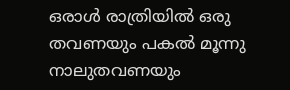ഒരാൾ രാത്രിയിൽ ഒരു തവണയും പകൽ മൂന്നു നാലുതവണയും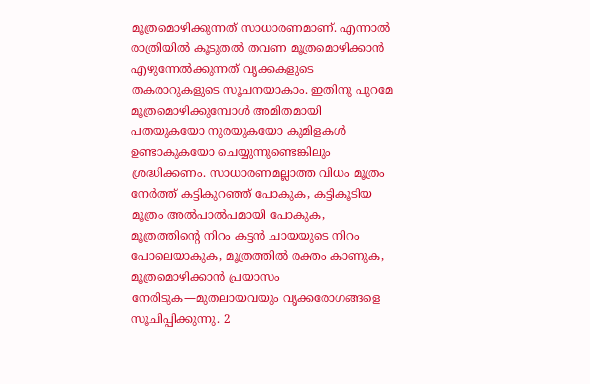മൂത്രമൊഴിക്കുന്നത് സാധാരണമാണ്. എന്നാൽ രാത്രിയിൽ കൂടുതൽ തവണ മൂത്രമൊഴിക്കാൻ എഴുന്നേൽക്കുന്നത് വൃക്കകളുടെ തകരാറുകളുടെ സൂചനയാകാം. ഇതിനു പുറമേ മൂത്രമൊഴിക്കുമ്പോൾ അമിതമായി പതയുകയോ നുരയുകയോ കുമിളകൾ ഉണ്ടാകുകയോ ചെയ്യുന്നുണ്ടെങ്കിലും ശ്രദ്ധിക്കണം. സാധാരണമല്ലാത്ത വിധം മൂത്രം നേർത്ത് കട്ടികുറഞ്ഞ് പോകുക, കട്ടികൂടിയ മൂത്രം അൽപാൽപമായി പോകുക, മൂത്രത്തിന്റെ നിറം കട്ടൻ ചായയുടെ നിറം പോലെയാകുക, മൂത്രത്തിൽ രക്തം കാണുക, മൂത്രമൊഴിക്കാൻ പ്രയാസം നേരിടുക—മുതലായവയും വൃക്കരോഗങ്ങളെ സൂചിപ്പിക്കുന്നു. 2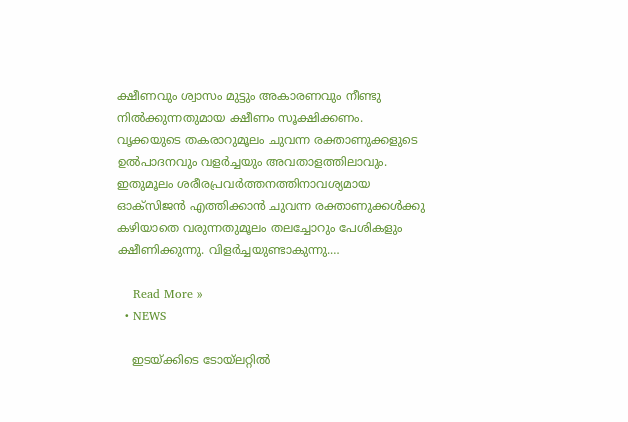ക്ഷീണവും ശ്വാസം മുട്ടും അകാരണവും നീണ്ടു നിൽക്കുന്നതുമായ ക്ഷീണം സൂക്ഷിക്കണം. വൃക്കയുടെ തകരാറുമൂലം ചുവന്ന രക്താണുക്കളുടെ ഉൽപാദനവും വളർച്ചയും അവതാളത്തിലാവും. ഇതുമൂലം ശരീരപ്രവർത്തനത്തിനാവശ്യമായ ഓക്സിജൻ എത്തിക്കാൻ ചുവന്ന രക്താണുക്കൾക്കു കഴിയാതെ വരുന്നതുമൂലം തലച്ചോറും പേശികളും ക്ഷീണിക്കുന്നു. വിളർച്ചയുണ്ടാകുന്നു.…

    Read More »
  • NEWS

    ഇടയ്ക്കിടെ ടോയ്‌ലറ്റിൽ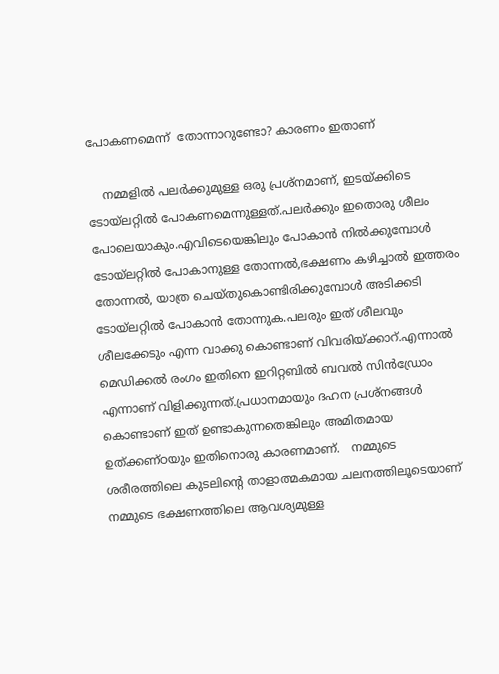പോകണമെന്ന്  തോന്നാറുണ്ടോ? കാരണം ഇതാണ്

    നമ്മളിൽ പലര്‍ക്കുമുള്ള ഒരു പ്രശ്‌നമാണ്, ഇടയ്ക്കിടെ ടോയ്‌ലറ്റില്‍ പോകണമെന്നുള്ളത്.പലര്‍ക്കും ഇതൊരു ശീലം പോലെയാകും.എവിടെയെങ്കിലും പോകാന്‍ നില്‍ക്കുമ്പോള്‍ ടോയ്‌ലറ്റില്‍ പോകാനുള്ള തോന്നല്‍,ഭക്ഷണം കഴിച്ചാല്‍ ഇത്തരം തോന്നല്‍, യാത്ര ചെയ്തുകൊണ്ടിരിക്കുമ്പോൾ അടിക്കടി ടോയ്‌ലറ്റിൽ പോകാൻ തോന്നുക.പലരും ഇത് ശീലവും ശീലക്കേടും എന്ന വാക്കു കൊണ്ടാണ് വിവരിയ്ക്കാറ്.എന്നാല്‍ മെഡിക്കല്‍ രംഗം ഇതിനെ ഇറിറ്റബില്‍ ബവല്‍ സിന്‍ഡ്രോം എന്നാണ് വിളിക്കുന്നത്.പ്രധാനമായും ദഹന പ്രശ്നങ്ങള്‍ കൊണ്ടാണ് ഇത് ഉണ്ടാകുന്നതെങ്കിലും അമിതമായ ഉത്ക്കണ്ഠയും ഇതിനൊരു കാരണമാണ്.   നമ്മുടെ ശരീരത്തിലെ കുടലിന്റെ താളാത്മകമായ ചലനത്തിലൂടെയാണ് നമ്മുടെ ഭക്ഷണത്തിലെ ആവശ്യമുള്ള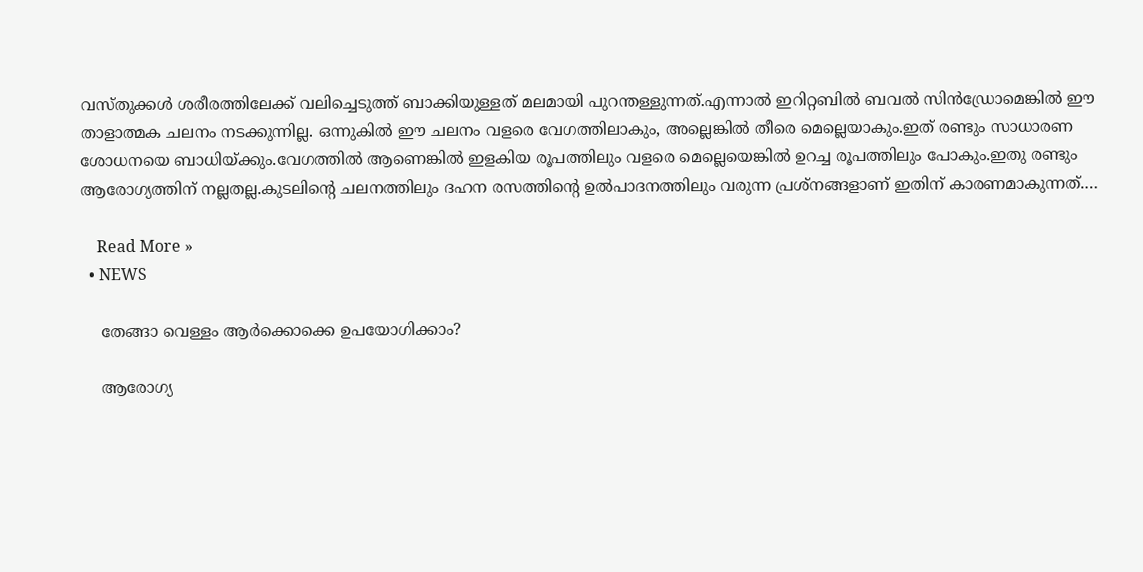വസ്തുക്കള്‍ ശരീരത്തിലേക്ക് വലിച്ചെടുത്ത് ബാക്കിയുള്ളത് മലമായി പുറന്തള്ളുന്നത്.എന്നാല്‍ ഇറിറ്റബില്‍ ബവല്‍ സിന്‍ഡ്രോമെങ്കില്‍ ഈ താളാത്മക ചലനം നടക്കുന്നില്ല. ഒന്നുകില്‍ ഈ ചലനം വളരെ വേഗത്തിലാകും, അല്ലെങ്കില്‍ തീരെ മെല്ലെയാകും.ഇത് രണ്ടും സാധാരണ ശോധനയെ ബാധിയ്ക്കും.വേഗത്തില്‍ ആണെങ്കില്‍ ഇളകിയ രൂപത്തിലും വളരെ മെല്ലെയെങ്കില്‍ ഉറച്ച രൂപത്തിലും പോകും.ഇതു രണ്ടും ആരോഗ്യത്തിന് നല്ലതല്ല.കുടലിന്റെ ചലനത്തിലും ദഹന രസത്തിന്റെ ഉല്‍പാദനത്തിലും വരുന്ന പ്രശ്‌നങ്ങളാണ് ഇതിന് കാരണമാകുന്നത്.…

    Read More »
  • NEWS

    തേങ്ങാ വെള്ളം ആർക്കൊക്കെ ഉപയോഗിക്കാം?

    ആരോഗ്യ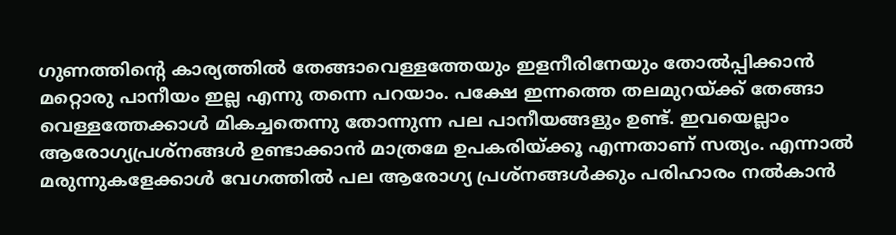ഗുണത്തിന്‍റെ കാര്യത്തില്‍ തേങ്ങാവെള്ളത്തേയും ഇളനീരിനേയും തോല്‍പ്പിക്കാന്‍ മറ്റൊരു പാനീയം ഇല്ല എന്നു തന്നെ പറയാം. പക്ഷേ ഇന്നത്തെ തലമുറയ്ക്ക് തേങ്ങാ വെള്ളത്തേക്കാള്‍ മികച്ചതെന്നു തോന്നുന്ന പല പാനീയങ്ങളും ഉണ്ട്. ഇവയെല്ലാം ആരോഗ്യപ്രശ്നങ്ങള്‍ ഉണ്ടാക്കാന്‍ മാത്രമേ ഉപകരിയ്ക്കൂ എന്നതാണ് സത്യം. എന്നാല്‍ മരുന്നുകളേക്കാള്‍ വേഗത്തില്‍ പല ആരോഗ്യ പ്രശ്നങ്ങള്‍ക്കും പരിഹാരം നല്‍കാന്‍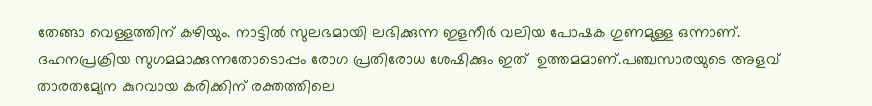തേങ്ങാ വെള്ളത്തിന് കഴിയും. നാട്ടിൽ സുലഭമായി ലഭിക്കുന്ന ഇളനീർ വലിയ പോഷക ഗുണമുള്ള ഒന്നാണ്. ദഹനപ്രക്രിയ സുഗമമാക്കുന്നതോടൊപ്പം രോഗ പ്രതിരോധ ശേഷിക്കും ഇത്  ഉത്തമമാണ്.പഞ്ചസാരയുടെ അളവ് താരതമ്യേന കുറവായ കരിക്കിന് രക്തത്തിലെ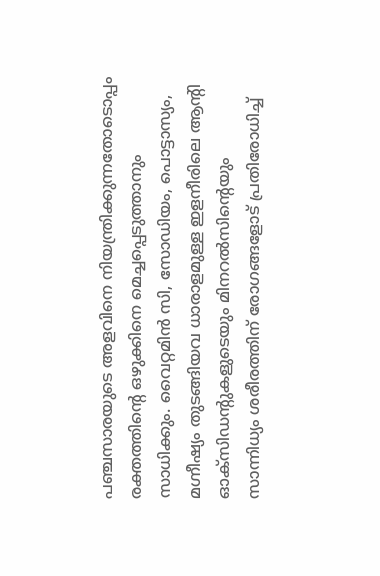പഞ്ചസാരയുടെ അളവിനെ നിയന്ത്രിക്കുന്നതോടൊപ്പം രക്തത്തിന്റെ ഒഴുക്കിനെ മെച്ചപ്പെടുത്താനും സാധിക്കും. വൈറ്റമിൻ സി, സോഡിയം, പൊട്ടാസ്യം, മഗ്നീഷ്യം തുടങ്ങിയവ ധാരാളമുള്ള ഇളനീരിലെ ആന്റി ഓക്സിഡന്റുകളുടെയും മിനറൽസിന്റെയും സാന്നിധ്യം ശരീരത്തിന് രോഗങ്ങളോട് പ്രതിരോധിച്ച്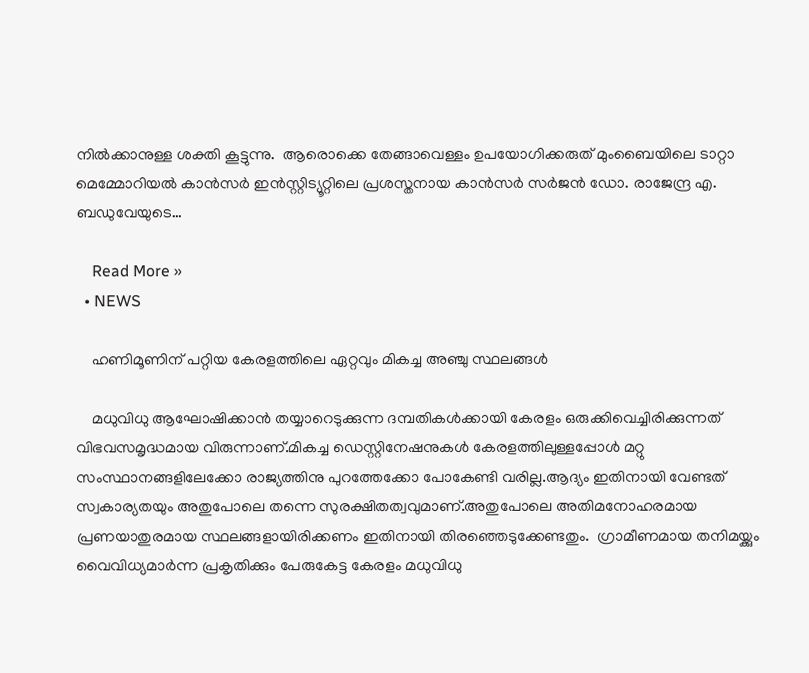നിൽക്കാനുള്ള ശക്തി കൂട്ടുന്നു.  ആരൊക്കെ തേങ്ങാവെള്ളം ഉപയോഗിക്കരുത് മുംബൈയിലെ ടാറ്റാ മെമ്മോറിയൽ കാൻസർ ഇൻസ്റ്റിട്യൂറ്റിലെ പ്രശസ്തനായ കാൻസർ സർജൻ ഡോ. രാജേന്ദ്ര എ. ബഡുവേയുടെ…

    Read More »
  • NEWS

    ഹണിമൂണിന് പറ്റിയ കേരളത്തിലെ ഏറ്റവും മികച്ച അഞ്ചു സ്ഥലങ്ങൾ

    മധുവിധു ആഘോഷിക്കാന്‍ തയ്യാറെടുക്കുന്ന ദമ്പതികള്‍ക്കായി കേരളം ഒരുക്കിവെച്ചിരിക്കുന്നത് വിഭവസമൃദ്ധമായ വിരുന്നാണ്.മികച്ച ഡെസ്റ്റിനേഷനുകള്‍ കേരളത്തിലുള്ളപ്പോള്‍ മറ്റു സംസ്ഥാനങ്ങളിലേക്കോ രാജ്യത്തിനു പുറത്തേക്കോ പോകേണ്ടി വരില്ല.ആദ്യം ഇതിനായി വേണ്ടത് സ്വകാര്യതയും അതുപോലെ തന്നെ സുരക്ഷിതത്വവുമാണ്.അതുപോലെ അതിമനോഹരമായ പ്രണയാതുരമായ സ്ഥലങ്ങളായിരിക്കണം ഇതിനായി തിരഞ്ഞെടുക്കേണ്ടതും.  ഗ്രാമീണമായ തനിമയ്ക്കും വൈവിധ്യമാര്‍ന്ന പ്രകൃതിക്കും പേരുകേട്ട കേരളം മധുവിധു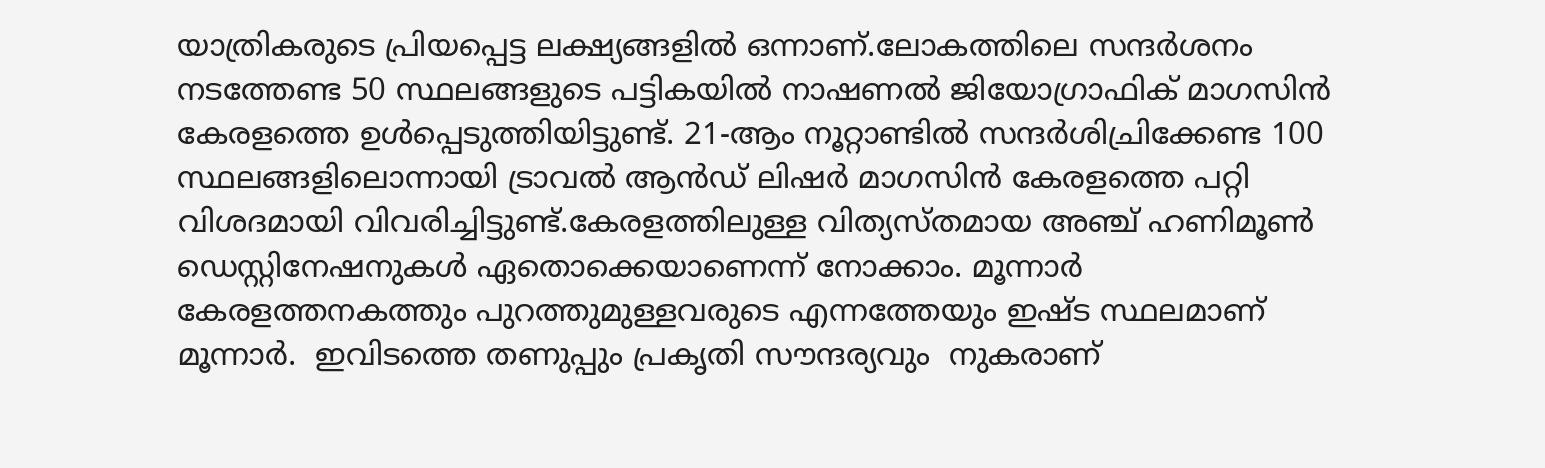യാത്രികരുടെ പ്രിയപ്പെട്ട ലക്ഷ്യങ്ങളിൽ ഒന്നാണ്.ലോകത്തിലെ സന്ദർശനം നടത്തേണ്ട 50 സ്ഥലങ്ങളുടെ പട്ടികയിൽ നാഷണൽ ജിയോഗ്രാഫിക് മാഗസിൻ കേരളത്തെ ഉൾപ്പെടുത്തിയിട്ടുണ്ട്. 21-ആം നൂറ്റാണ്ടിൽ സന്ദർശിച്രിക്കേണ്ട 100 സ്ഥലങ്ങളിലൊന്നായി ട്രാവൽ ആൻഡ് ലിഷർ മാഗസിൻ കേരളത്തെ പറ്റി വിശദമായി വിവരിച്ചിട്ടുണ്ട്.കേരളത്തിലുള്ള വിത്യസ്തമായ അഞ്ച് ഹണിമൂണ്‍ ഡെസ്റ്റിനേഷനുകള്‍ ഏതൊക്കെയാണെന്ന് നോക്കാം. മൂന്നാര്‍ കേരളത്തനകത്തും പുറത്തുമുള്ളവരുടെ എന്നത്തേയും ഇഷ്ട സ്ഥലമാണ് മൂന്നാർ.  ഇവിടത്തെ തണുപ്പും പ്രകൃതി സൗന്ദര്യവും  നുകരാണ്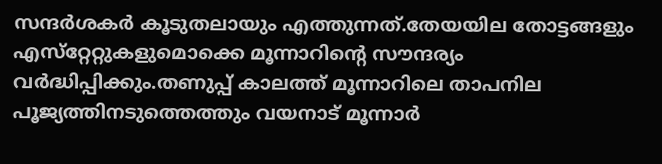സന്ദര്‍ശകര്‍ കൂടുതലായും എത്തുന്നത്.തേയയില തോട്ടങ്ങളും എസ്‌റ്റേറ്റുകളുമൊക്കെ മൂന്നാറിന്റെ സൗന്ദര്യം വര്‍ദ്ധിപ്പിക്കും.തണുപ്പ് കാലത്ത് മൂന്നാറിലെ താപനില പൂജ്യത്തിനടുത്തെത്തും വയനാട് മൂന്നാര്‍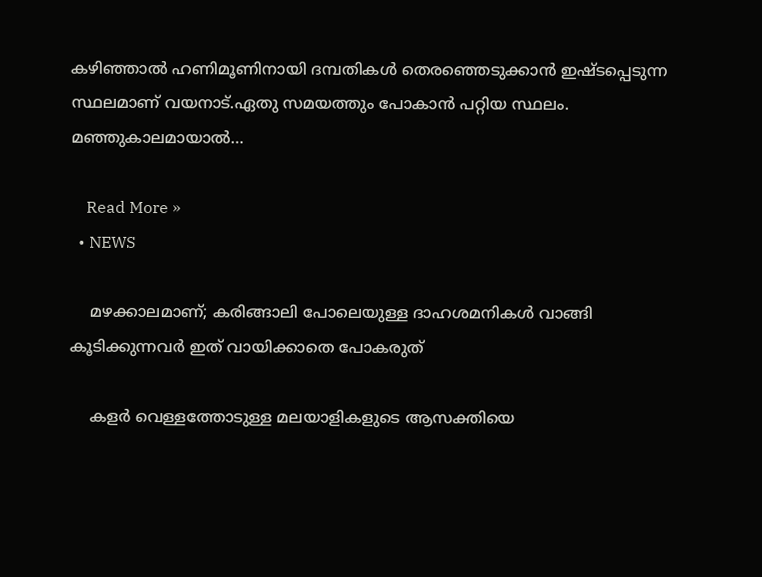കഴിഞ്ഞാല്‍ ഹണിമൂണിനായി ദമ്പതികള്‍ തെരഞ്ഞെടുക്കാന്‍ ഇഷ്ടപ്പെടുന്ന സ്ഥലമാണ് വയനാട്.ഏതു സമയത്തും പോകാന്‍ പറ്റിയ സ്ഥലം. മഞ്ഞുകാലമായാല്‍…

    Read More »
  • NEWS

    മഴക്കാലമാണ്; കരിങ്ങാലി പോലെയുള്ള ദാഹശമനികൾ വാങ്ങി കൂടിക്കുന്നവർ ഇത് വായിക്കാതെ പോകരുത്

    കളർ വെള്ളത്തോടുള്ള മലയാളികളുടെ ആസക്തിയെ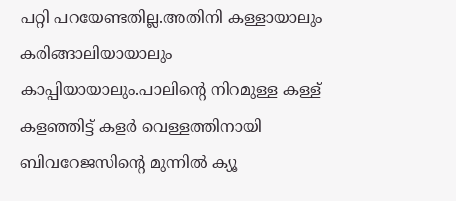പറ്റി പറയേണ്ടതില്ല.അതിനി കള്ളായാലും കരിങ്ങാലിയായാലും കാപ്പിയായാലും.പാലിന്റെ നിറമുള്ള കള്ള് കളഞ്ഞിട്ട് കളർ വെള്ളത്തിനായി ബിവറേജസിന്റെ മുന്നിൽ ക്യൂ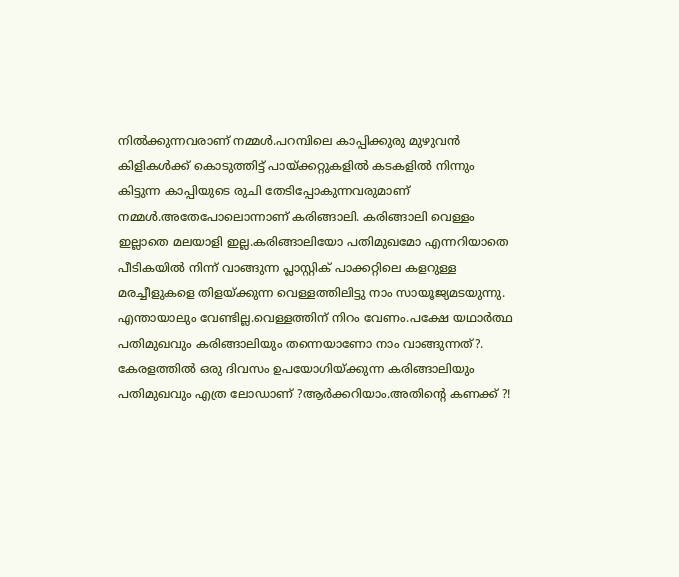നിൽക്കുന്നവരാണ് നമ്മൾ.പറമ്പിലെ കാപ്പിക്കുരു മുഴുവൻ കിളികൾക്ക് കൊടുത്തിട്ട് പായ്ക്കറ്റുകളിൽ കടകളിൽ നിന്നും കിട്ടുന്ന കാപ്പിയുടെ രുചി തേടിപ്പോകുന്നവരുമാണ് നമ്മൾ.അതേപോലൊന്നാണ് കരിങ്ങാലി. കരിങ്ങാലി വെള്ളം ഇല്ലാതെ മലയാളി ഇല്ല.കരിങ്ങാലിയോ പതിമുഖമോ എന്നറിയാതെ പീടികയിൽ നിന്ന് വാങ്ങുന്ന പ്ലാസ്റ്റിക് പാക്കറ്റിലെ കളറുള്ള മരച്ചീളുകളെ തിളയ്ക്കുന്ന വെള്ളത്തിലിട്ടു നാം സായൂജ്യമടയുന്നു. എന്തായാലും വേണ്ടില്ല.വെള്ളത്തിന് നിറം വേണം.പക്ഷേ യഥാര്‍ത്ഥ പതിമുഖവും കരിങ്ങാലിയും തന്നെയാണോ നാം വാങ്ങുന്നത്?. കേരളത്തിൽ ഒരു ദിവസം ഉപയോഗിയ്ക്കുന്ന കരിങ്ങാലിയും പതിമുഖവും എത്ര ലോഡാണ് ?ആർക്കറിയാം.അതിന്റെ കണക്ക് ?!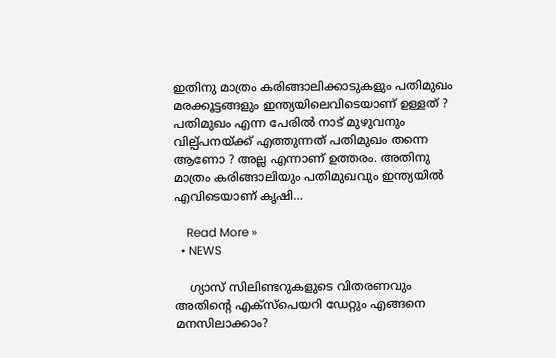ഇതിനു മാത്രം കരിങ്ങാലിക്കാടുകളും പതിമുഖം മരക്കൂട്ടങ്ങളും ഇന്ത്യയിലെവിടെയാണ് ഉള്ളത് ? പതിമുഖം എന്ന പേരില്‍ നാട് മുഴുവനും വില്പ്പനയ്ക്ക് എത്തുന്നത് പതിമുഖം തന്നെ ആണോ ? അല്ല എന്നാണ് ഉത്തരം. അതിനു മാത്രം കരിങ്ങാലിയും പതിമുഖവും ഇന്ത്യയില്‍ എവിടെയാണ് കൃഷി…

    Read More »
  • NEWS

    ഗ്യാസ് സിലിണ്ടറുകളുടെ വിതരണവും അതിന്റെ എക്‌സ്‌പെയറി ഡേറ്റും എങ്ങനെ മനസിലാക്കാം?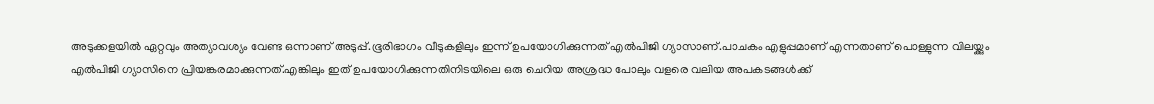അടുക്കളയില്‍ ഏറ്റവും അത്യാവശ്യം വേണ്ട ഒന്നാണ് അടുപ്പ്.ഭൂരിഭാഗം വീടുകളിലും ഇന്ന് ഉപയോഗിക്കുന്നത് എല്‍പിജി ഗ്യാസാണ്.പാചകം എളുപ്പമാണ് എന്നതാണ് പൊള്ളുന്ന വിലയ്ക്കും എല്‍പിജി ഗ്യാസിനെ പ്രിയങ്കരമാക്കുന്നത്.എങ്കിലും ഇത് ഉപയോഗിക്കുന്നതിനിടയിലെ ഒരു ചെറിയ അശ്രദ്ധ പോലും വളരെ വലിയ അപകടങ്ങള്‍ക്ക്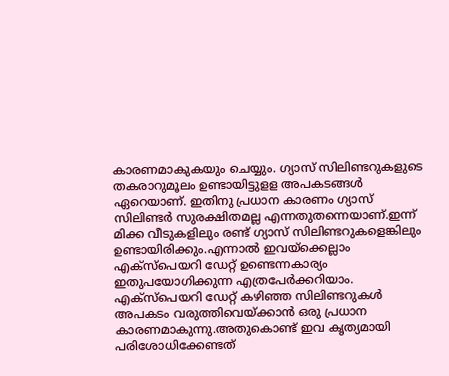കാരണമാകുകയും ചെയ്യും. ഗ്യാസ് സിലിണ്ടറുകളുടെ തകരാറുമൂലം ഉണ്ടായിട്ടുളള അപകടങ്ങൾ ഏറെയാണ്. ഇതിനു പ്രധാന കാരണം ഗ്യാസ് സിലിണ്ടര്‍ സുരക്ഷിതമല്ല എന്നതുതന്നെയാണ്.ഇന്ന് മിക്ക വീടുകളിലും രണ്ട് ഗ്യാസ് സിലിണ്ടറുകളെങ്കിലും ഉണ്ടായിരിക്കും.എന്നാല്‍ ഇവയ്‌ക്കെല്ലാം എക്‌സ്‌പെയറി ഡേറ്റ് ഉണ്ടെന്നകാര്യം ഇതുപയോഗിക്കുന്ന എത്രപേർക്കറിയാം. എക്‌സ്‌പെയറി ഡേറ്റ് കഴിഞ്ഞ സിലിണ്ടറുകള്‍ അപകടം വരുത്തിവെയ്‌ക്കാന്‍ ഒരു പ്രധാന കാരണമാകുന്നു.അതുകൊണ്ട് ഇവ കൃത്യമായി പരിശോധിക്കേണ്ടത്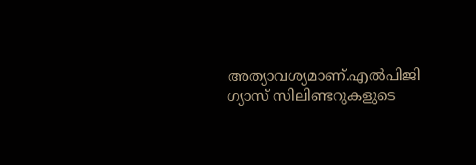അത്യാവശ്യമാണ്.എല്‍പിജി ഗ്യാസ് സിലിണ്ടറുകളുടെ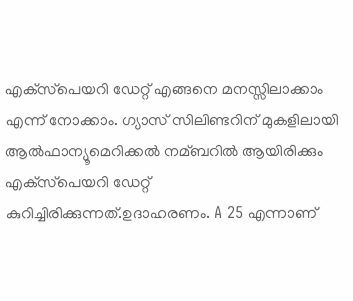എക്‌സ്‌പെയറി ഡേറ്റ് എങ്ങനെ മനസ്സിലാക്കാം എന്ന് നോക്കാം. ഗ്യാസ് സിലിണ്ടറിന് മുകളിലായി ആല്‍ഫാന്യൂമെറിക്കല്‍ നമ്ബറില്‍ ആയിരിക്കും എക്‌സ്‌പെയറി ഡേറ്റ് കുറിച്ചിരിക്കുന്നത്.ഉദാഹരണം. A 25 എന്നാണ്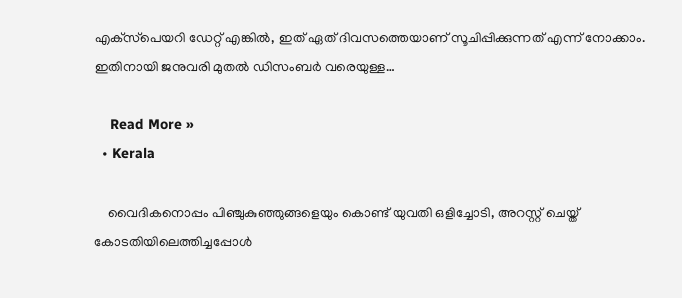എക്‌സ്‌പെയറി ഡേറ്റ് എങ്കില്‍, ഇത് ഏത് ദിവസത്തെയാണ് സൂചിപ്പിക്കുന്നത് എന്ന് നോക്കാം. ഇതിനായി ജനുവരി മുതല്‍ ഡിസംബര്‍ വരെയുള്ള…

    Read More »
  • Kerala

    വൈദികനൊപ്പം പിഞ്ചുകുഞ്ഞുങ്ങളെയും കൊണ്ട് യുവതി ഒളിച്ചോടി, അറസ്റ്റ് ചെയ്ത് കോടതിയിലെത്തിച്ചപ്പോൾ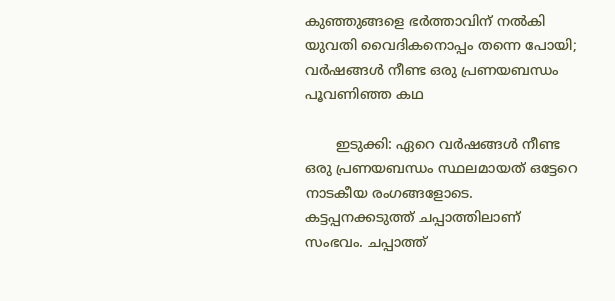കുഞ്ഞുങ്ങളെ ഭർത്താവിന് നൽകി യുവതി വൈദികനൊപ്പം തന്നെ പോയി; വർഷങ്ങൾ നീണ്ട ഒരു പ്രണയബന്ധം പൂവണിഞ്ഞ കഥ

       ഇടുക്കി: ഏറെ വർഷങ്ങൾ നീണ്ട ഒരു പ്രണയബന്ധം സ്ഥലമായത് ഒട്ടേറെ നാടകീയ രംഗങ്ങളോടെ. കട്ടപ്പനക്കടുത്ത് ചപ്പാത്തിലാണ് സംഭവം. ചപ്പാത്ത്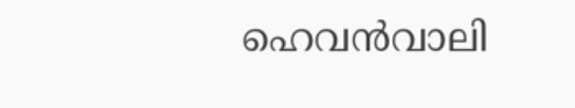ഹെവന്‍വാലി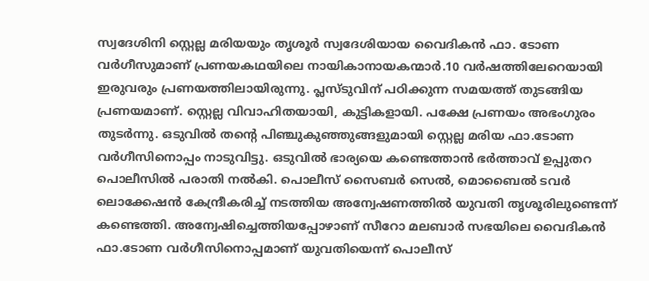സ്വദേശിനി സ്റ്റെല്ല മരിയയും തൃശൂര്‍ സ്വദേശിയായ വൈദികന്‍ ഫാ. ടോണ വര്‍ഗീസുമാണ് പ്രണയകഥയിലെ നായികാനായകന്മാർ.10 വര്‍ഷത്തിലേറെയായി ഇരുവരും പ്രണയത്തിലായിരുന്നു. പ്ലസ്ടുവിന് പഠിക്കുന്ന സമയത്ത് തുടങ്ങിയ പ്രണയമാണ്. സ്റ്റെല്ല വിവാഹിതയായി, കുട്ടികളായി. പക്ഷേ പ്രണയം അഭംഗുരം തുടർന്നു. ഒടുവിൽ തൻ്റെ പിഞ്ചുകുഞ്ഞുങ്ങളുമായി സ്റ്റെല്ല മരിയ ഫാ.ടോണ വര്‍ഗീസിനൊപ്പം നാടുവിട്ടു. ഒടുവിൽ ഭാര്യയെ കണ്ടെത്താന്‍ ഭര്‍ത്താവ് ഉപ്പുതറ പൊലീസില്‍ പരാതി നല്‍കി. പൊലീസ് സൈബര്‍ സെല്‍, മൊബൈല്‍ ടവര്‍ ലൊക്കേഷന്‍ കേന്ദ്രീകരിച്ച്‌ നടത്തിയ അന്വേഷണത്തില്‍ യുവതി തൃശൂരിലുണ്ടെന്ന് കണ്ടെത്തി. അന്വേഷിച്ചെത്തിയപ്പോഴാണ് സീറോ മലബാര്‍ സഭയിലെ വൈദികൻ ഫാ.ടോണ വര്‍ഗീസിനൊപ്പമാണ് യുവതിയെന്ന് പൊലീസ്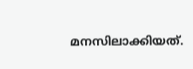മനസിലാക്കിയത്.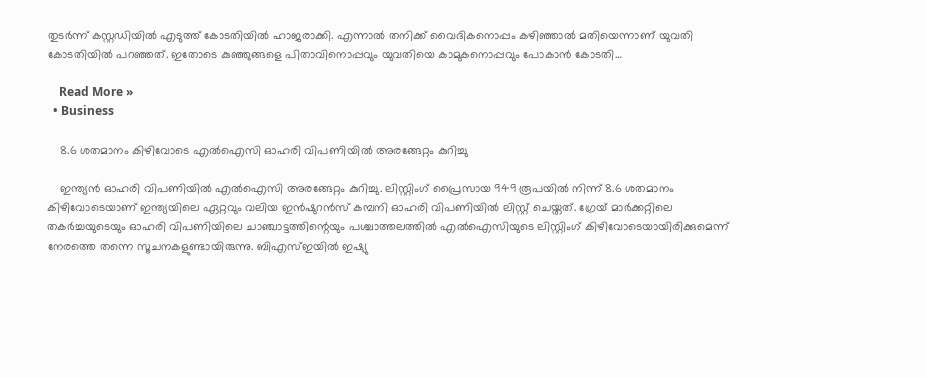തുടര്‍ന്ന് കസ്റ്റഡിയില്‍ എടുത്ത് കോടതിയില്‍ ഹാജരാക്കി. എന്നാല്‍ തനിക്ക് വൈദികനൊപ്പം കഴിഞ്ഞാല്‍ മതിയെന്നാണ് യുവതി കോടതിയില്‍ പറഞ്ഞത്. ഇതോടെ കുഞ്ഞുങ്ങളെ പിതാവിനൊപ്പവും യുവതിയെ കാമുകനൊപ്പവും പോകാന്‍ കോടതി…

    Read More »
  • Business

    8.6 ശതമാനം കിഴിവോടെ എല്‍ഐസി ഓഹരി വിപണിയില്‍ അരങ്ങേറ്റം കുറിച്ചു

    ഇന്ത്യന്‍ ഓഹരി വിപണിയില്‍ എല്‍ഐസി അരങ്ങേറ്റം കുറിച്ചു. ലിസ്റ്റിംഗ് പ്രൈസായ 949 രൂപയില്‍ നിന്ന് 8.6 ശതമാനം കിഴിവോടെയാണ് ഇന്ത്യയിലെ ഏറ്റവും വലിയ ഇന്‍ഷുറന്‍സ് കമ്പനി ഓഹരി വിപണിയില്‍ ലിസ്റ്റ് ചെയ്തത്. ഗ്രേയ് മാര്‍ക്കറ്റിലെ തകര്‍ച്ചയുടെയും ഓഹരി വിപണിയിലെ ചാഞ്ചാട്ടത്തിന്റെയും പശ്ചാത്തലത്തില്‍ എല്‍ഐസിയുടെ ലിസ്റ്റിംഗ് കിഴിവോടെയായിരിക്കുമെന്ന് നേരത്തെ തന്നെ സൂചനകളുണ്ടായിരുന്നു. ബിഎസ്ഇയില്‍ ഇഷ്യു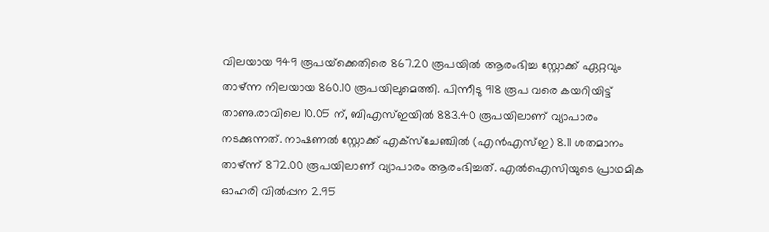വിലയായ 949 രൂപയ്‌ക്കെതിരെ 867.20 രൂപയില്‍ ആരംഭിച്ച സ്റ്റോക്ക് ഏറ്റവും താഴ്ന്ന നിലയായ 860.10 രൂപയിലുമെത്തി. പിന്നീടു 918 രൂപ വരെ കയറിയിട്ട് താണു.രാവിലെ 10.05 ന്, ബിഎസ്ഇയില്‍ 883.40 രൂപയിലാണ് വ്യാപാരം നടക്കുന്നത്. നാഷണല്‍ സ്റ്റോക്ക് എക്സ്ചേഞ്ചില്‍ (എന്‍എസ്ഇ) 8.11 ശതമാനം താഴ്ന്ന് 872.00 രൂപയിലാണ് വ്യാപാരം ആരംഭിച്ചത്. എല്‍ഐസിയുടെ പ്രാഥമിക ഓഹരി വില്‍പ്പന 2.95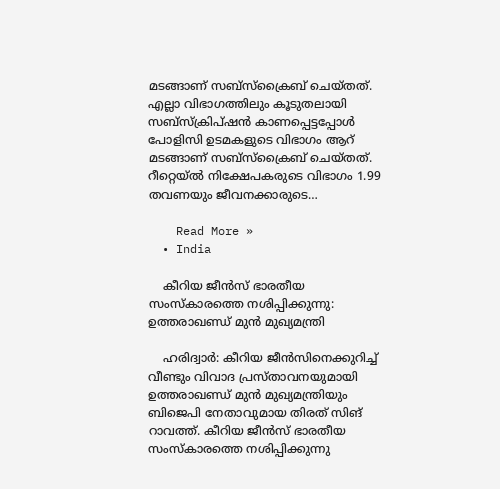മടങ്ങാണ് സബ്സ്‌ക്രൈബ് ചെയ്തത്. എല്ലാ വിഭാഗത്തിലും കൂടുതലായി സബ്‌സ്‌ക്രിപ്ഷന്‍ കാണപ്പെട്ടപ്പോള്‍ പോളിസി ഉടമകളുടെ വിഭാഗം ആറ് മടങ്ങാണ് സബ്‌സ്‌ക്രൈബ് ചെയ്തത്. റീറ്റെയ്ല്‍ നിക്ഷേപകരുടെ വിഭാഗം 1.99 തവണയും ജീവനക്കാരുടെ…

    Read More »
  • India

    കീറിയ ജീൻസ് ഭാരതീയ സംസ്കാരത്തെ നശിപ്പിക്കുന്നു: ഉത്തരാഖണ്ഡ് മുൻ മുഖ്യമന്ത്രി

    ഹരിദ്വാർ: കീറിയ ജീൻസിനെക്കുറിച്ച് വീണ്ടും വിവാദ പ്രസ്താവനയുമായി ഉത്തരാഖണ്ഡ് മുൻ മുഖ്യമന്ത്രിയും ബിജെപി നേതാവുമായ തിരത് സിങ് റാവത്ത്. കീറിയ ജീൻസ് ഭാരതീയ സംസ്കാരത്തെ നശിപ്പിക്കുന്നു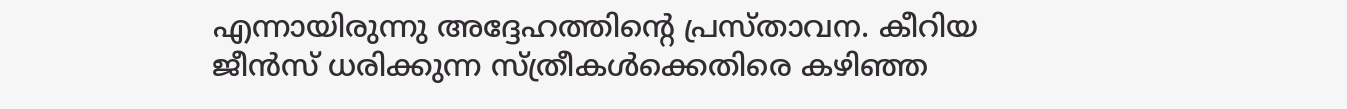എന്നായിരുന്നു അദ്ദേഹത്തിന്റെ പ്രസ്താവന. കീറിയ ജീൻസ് ധരിക്കുന്ന സ്ത്രീകൾക്കെതിരെ കഴിഞ്ഞ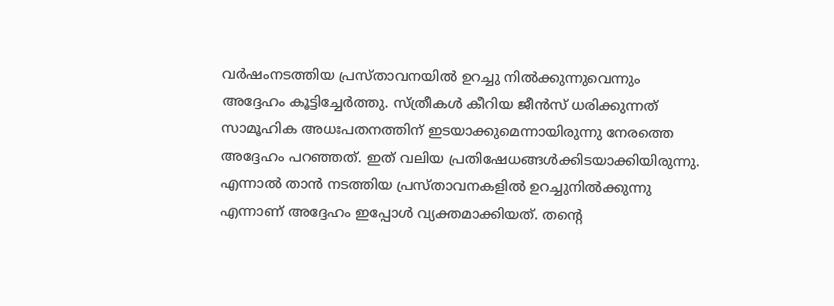വർഷംനടത്തിയ പ്രസ്താവനയിൽ ഉറച്ചു നിൽക്കുന്നുവെന്നും അദ്ദേഹം കൂട്ടിച്ചേർത്തു. സ്ത്രീകൾ കീറിയ ജീൻസ് ധരിക്കുന്നത് സാമൂഹിക അധഃപതനത്തിന് ഇടയാക്കുമെന്നായിരുന്നു നേരത്തെ അദ്ദേഹം പറഞ്ഞത്. ഇത് വലിയ പ്രതിഷേധങ്ങൾക്കിടയാക്കിയിരുന്നു. എന്നാൽ താൻ നടത്തിയ പ്രസ്താവനകളിൽ ഉറച്ചുനിൽക്കുന്നു എന്നാണ് അദ്ദേഹം ഇപ്പോൾ വ്യക്തമാക്കിയത്. തന്റെ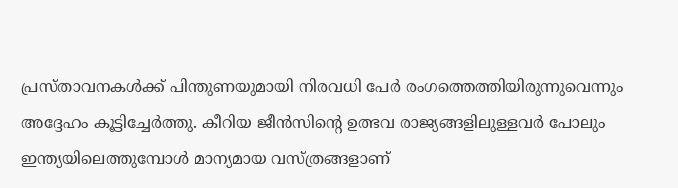പ്രസ്താവനകൾക്ക് പിന്തുണയുമായി നിരവധി പേർ രംഗത്തെത്തിയിരുന്നുവെന്നും അദ്ദേഹം കൂട്ടിച്ചേർത്തു. കീറിയ ജീൻസിന്റെ ഉത്ഭവ രാജ്യങ്ങളിലുള്ളവർ പോലും ഇന്ത്യയിലെത്തുമ്പോൾ മാന്യമായ വസ്ത്രങ്ങളാണ്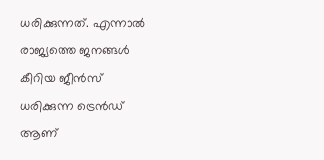ധരിക്കുന്നത്. എന്നാൽ രാജ്യത്തെ ജനങ്ങൾ കീറിയ ജീൻസ് ധരിക്കുന്ന ട്രെൻഡ് ആണ്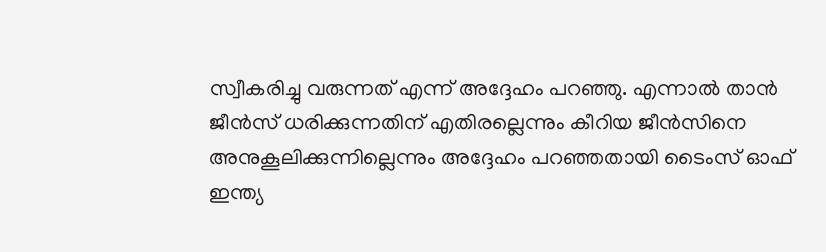സ്വീകരിച്ചു വരുന്നത് എന്ന് അദ്ദേഹം പറഞ്ഞു. എന്നാൽ താൻ ജീൻസ് ധരിക്കുന്നതിന് എതിരല്ലെന്നും കീറിയ ജീൻസിനെ അനുകൂലിക്കുന്നില്ലെന്നും അദ്ദേഹം പറഞ്ഞതായി ടൈംസ് ഓഫ് ഇന്ത്യ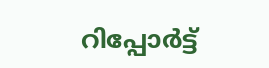റിപ്പോർട്ട്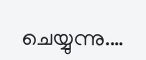ചെയ്യുന്നു.…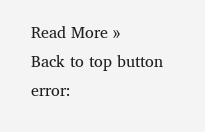Read More »
Back to top button
error: